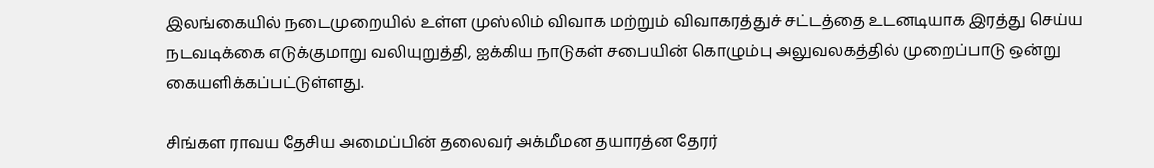இலங்கையில் நடைமுறையில் உள்ள முஸ்லிம் விவாக மற்றும் விவாகரத்துச் சட்டத்தை உடனடியாக இரத்து செய்ய நடவடிக்கை எடுக்குமாறு வலியுறுத்தி, ஐக்கிய நாடுகள் சபையின் கொழும்பு அலுவலகத்தில் முறைப்பாடு ஒன்று கையளிக்கப்பட்டுள்ளது.

சிங்கள ராவய தேசிய அமைப்பின் தலைவர் அக்மீமன தயாரத்ன தேரர்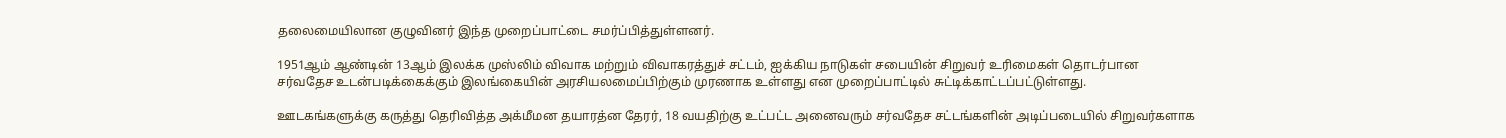தலைமையிலான குழுவினர் இந்த முறைப்பாட்டை சமர்ப்பித்துள்ளனர்.

1951ஆம் ஆண்டின் 13ஆம் இலக்க முஸ்லிம் விவாக மற்றும் விவாகரத்துச் சட்டம், ஐக்கிய நாடுகள் சபையின் சிறுவர் உரிமைகள் தொடர்பான சர்வதேச உடன்படிக்கைக்கும் இலங்கையின் அரசியலமைப்பிற்கும் முரணாக உள்ளது என முறைப்பாட்டில் சுட்டிக்காட்டப்பட்டுள்ளது.

ஊடகங்களுக்கு கருத்து தெரிவித்த அக்மீமன தயாரத்ன தேரர், 18 வயதிற்கு உட்பட்ட அனைவரும் சர்வதேச சட்டங்களின் அடிப்படையில் சிறுவர்களாக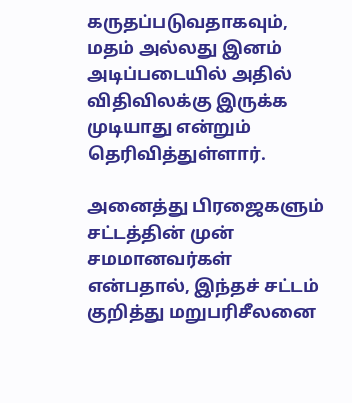கருதப்படுவதாகவும், மதம் அல்லது இனம் அடிப்படையில் அதில் விதிவிலக்கு இருக்க முடியாது என்றும் தெரிவித்துள்ளார்.

அனைத்து பிரஜைகளும் சட்டத்தின் முன் சமமானவர்கள் என்பதால், இந்தச் சட்டம் குறித்து மறுபரிசீலனை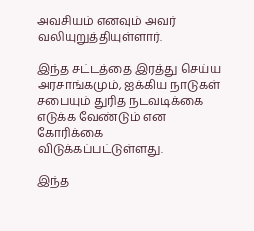அவசியம் எனவும் அவர் வலியுறுத்தியுள்ளார்.

இந்த சட்டத்தை இரத்து செய்ய அரசாங்கமும், ஐக்கிய நாடுகள் சபையும் துரித நடவடிக்கை எடுக்க வேண்டும் என கோரிக்கை விடுக்கப்பட்டுள்ளது.

இந்த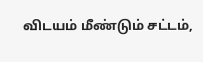விடயம் மீண்டும் சட்டம்,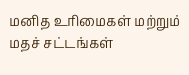மனித உரிமைகள் மற்றும் மதச் சட்டங்கள்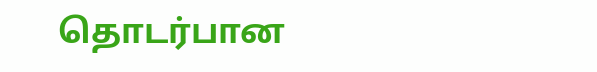தொடர்பான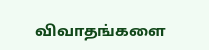விவாதங்களை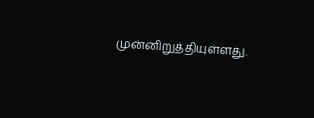முன்னிறுத்தியுள்ளது.